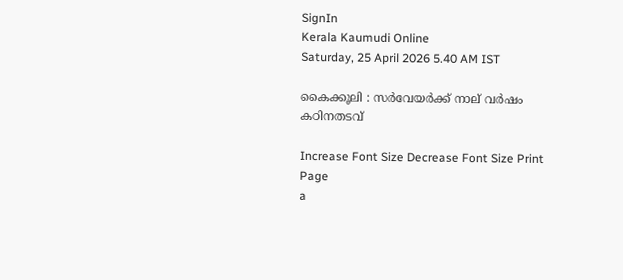SignIn
Kerala Kaumudi Online
Saturday, 25 April 2026 5.40 AM IST

കൈക്കൂലി : സർവേയർക്ക് നാല് വർഷം കഠിനതടവ്

Increase Font Size Decrease Font Size Print Page
a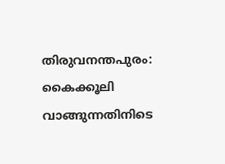തിരുവനന്തപുരം: കൈക്കൂലി വാങ്ങുന്നതിനിടെ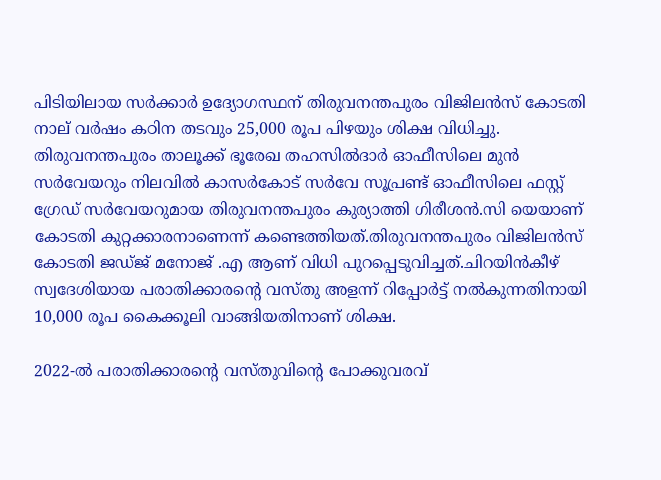പിടിയിലായ സർക്കാർ ഉദ്യോഗസ്ഥന് തിരുവനന്തപുരം വിജിലൻസ് കോടതി നാല് വർഷം കഠിന തടവും 25,000 രൂപ പിഴയും ശിക്ഷ വിധിച്ചു. തിരുവനന്തപുരം താലൂക്ക് ഭൂരേഖ തഹസിൽദാർ ഓഫീസിലെ മുൻ സർവേയറും നിലവിൽ കാസർകോട് സർവേ സൂപ്രണ്ട് ഓഫീസിലെ ഫസ്റ്റ് ഗ്രേഡ് സർവേയറുമായ തിരുവനന്തപുരം കുര്യാത്തി ഗിരീശൻ.സി യെയാണ് കോടതി കുറ്റക്കാരനാണെന്ന് കണ്ടെത്തിയത്.തിരുവനന്തപുരം വിജിലൻസ് കോടതി ജഡ്‌ജ് മനോജ് .എ ആണ് വിധി പുറപ്പെടുവിച്ചത്.ചിറയിൻകീഴ് സ്വദേശിയായ പരാതിക്കാരന്റെ വസ്തു അളന്ന് റിപ്പോർട്ട് നൽകുന്നതിനായി 10,000 രൂപ കൈക്കൂലി വാങ്ങിയതിനാണ് ശിക്ഷ.

2022-ൽ പരാതിക്കാരന്റെ വസ്തുവിന്റെ പോക്കുവരവ്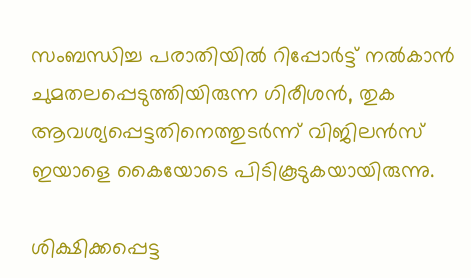സംബന്ധിച്ച പരാതിയിൽ റിപ്പോർട്ട് നൽകാൻ ചുമതലപ്പെടുത്തിയിരുന്ന ഗിരീശൻ, തുക ആവശ്യപ്പെട്ടതിനെത്തുടർന്ന് വിജിലൻസ് ഇയാളെ കൈയോടെ പിടികൂടുകയായിരുന്നു.

ശിക്ഷിക്കപ്പെട്ട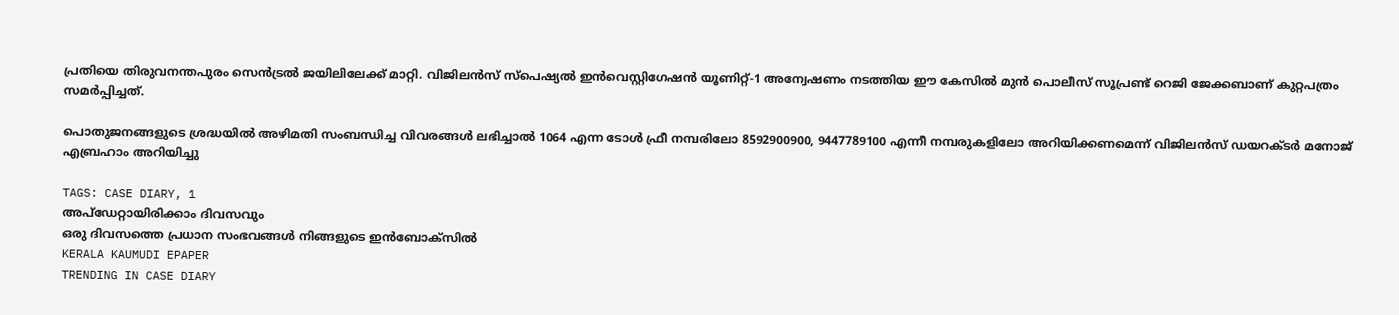പ്രതിയെ തിരുവനന്തപുരം സെൻട്രൽ ജയിലിലേക്ക് മാറ്റി. വിജിലൻസ് സ്പെഷ്യൽ ഇൻവെസ്റ്റിഗേഷൻ യൂണിറ്റ്-1 അന്വേഷണം നടത്തിയ ഈ കേസിൽ മുൻ പൊലീസ് സൂപ്രണ്ട് റെജി ജേക്കബാണ് കുറ്റപത്രം സമർപ്പിച്ചത്.

പൊതുജനങ്ങളുടെ ശ്രദ്ധയിൽ അഴിമതി സംബന്ധിച്ച വിവരങ്ങൾ ലഭിച്ചാൽ 1064 എന്ന ടോൾ ഫ്രീ നമ്പരിലോ 8592900900, 9447789100 എന്നീ നമ്പരുകളിലോ അറിയിക്കണമെന്ന് വിജിലൻസ് ഡയറക്ടർ മനോജ് എബ്രഹാം അറിയിച്ചു

TAGS: CASE DIARY, 1
അപ്ഡേറ്റായിരിക്കാം ദിവസവും
ഒരു ദിവസത്തെ പ്രധാന സംഭവങ്ങൾ നിങ്ങളുടെ ഇൻബോക്സിൽ
KERALA KAUMUDI EPAPER
TRENDING IN CASE DIARY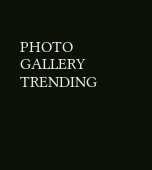PHOTO GALLERY
TRENDING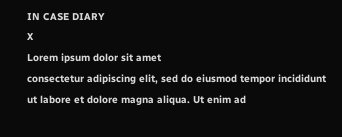IN CASE DIARY
X
Lorem ipsum dolor sit amet
consectetur adipiscing elit, sed do eiusmod tempor incididunt ut labore et dolore magna aliqua. Ut enim ad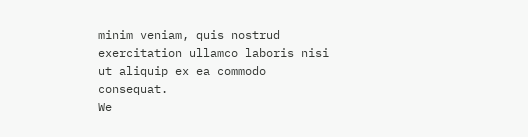minim veniam, quis nostrud exercitation ullamco laboris nisi ut aliquip ex ea commodo consequat.
We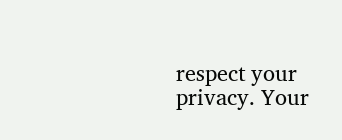respect your privacy. Your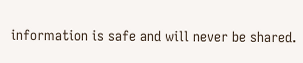information is safe and will never be shared.